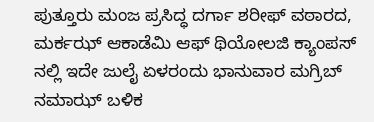ಪುತ್ತೂರು ಮಂಜ ಪ್ರಸಿದ್ಧ ದರ್ಗಾ ಶರೀಫ್ ವಠಾರದ, ಮರ್ಕಝ್ ಆಕಾಡೆಮಿ ಆಫ್ ಥಿಯೋಲಜಿ ಕ್ಯಾಂಪಸ್ ನಲ್ಲಿ ಇದೇ ಜುಲೈ ಏಳರಂದು ಭಾನುವಾರ ಮಗ್ರಿಬ್ ನಮಾಝ್ ಬಳಿಕ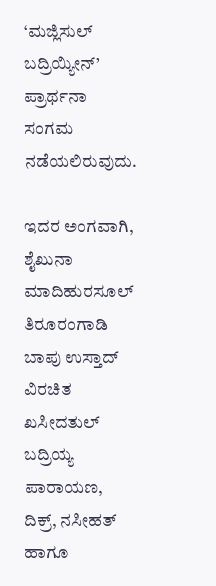‘ಮಜ್ಲಿಸುಲ್ ಬದ್ರಿಯ್ಯೀನ್’ ಪ್ರಾರ್ಥನಾ ಸಂಗಮ ನಡೆಯಲಿರುವುದು.

ಇದರ ಅಂಗವಾಗಿ, ಶೈಖುನಾ ಮಾದಿಹುರಸೂಲ್ ತಿರೂರಂಗಾಡಿ ಬಾಪು ಉಸ್ತಾದ್ ವಿರಚಿತ ಖಸೀದತುಲ್ ಬದ್ರಿಯ್ಯ ಪಾರಾಯಣ, ದಿಕ್ರ್, ನಸೀಹತ್ ಹಾಗೂ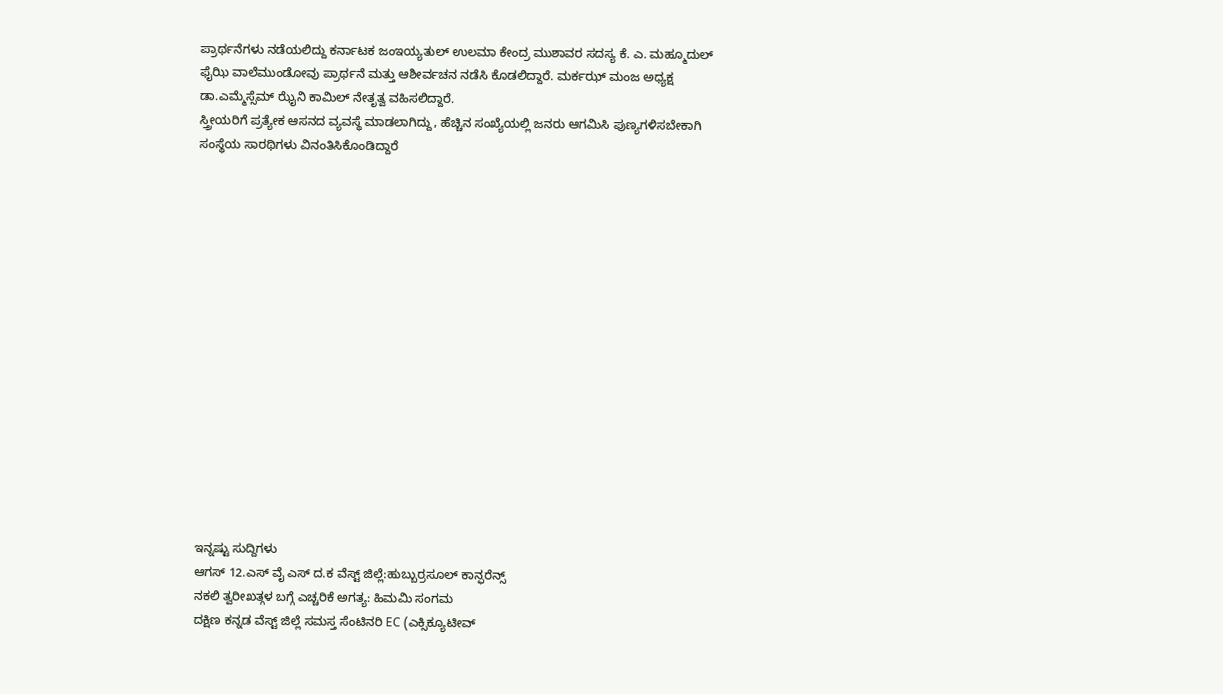ಪ್ರಾರ್ಥನೆಗಳು ನಡೆಯಲಿದ್ದು ಕರ್ನಾಟಕ ಜಂಇಯ್ಯತುಲ್ ಉಲಮಾ ಕೇಂದ್ರ ಮುಶಾವರ ಸದಸ್ಯ ಕೆ. ಎ. ಮಹ್ಮೂದುಲ್ ಫೈಝಿ ವಾಲೆಮುಂಡೋವು ಪ್ರಾರ್ಥನೆ ಮತ್ತು ಆಶೀರ್ವಚನ ನಡೆಸಿ ಕೊಡಲಿದ್ದಾರೆ. ಮರ್ಕಝ್ ಮಂಜ ಅಧ್ಯಕ್ಷ ಡಾ.ಎಮ್ಮೆಸ್ಸೆಮ್ ಝೈನಿ ಕಾಮಿಲ್ ನೇತೃತ್ವ ವಹಿಸಲಿದ್ದಾರೆ.
ಸ್ತ್ರೀಯರಿಗೆ ಪ್ರತ್ಯೇಕ ಆಸನದ ವ್ಯವಸ್ಥೆ ಮಾಡಲಾಗಿದ್ದು, ಹೆಚ್ಚಿನ ಸಂಖ್ಯೆಯಲ್ಲಿ ಜನರು ಆಗಮಿಸಿ ಪುಣ್ಯಗಳಿಸಬೇಕಾಗಿ ಸಂಸ್ಥೆಯ ಸಾರಥಿಗಳು ವಿನಂತಿಸಿಕೊಂಡಿದ್ದಾರೆ
















ಇನ್ನಷ್ಟು ಸುದ್ದಿಗಳು
ಆಗಸ್ 12.ಎಸ್ ವೈ ಎಸ್ ದ.ಕ ವೆಸ್ಟ್ ಜಿಲ್ಲೆ:ಹುಬ್ಬುರ್ರಸೂಲ್ ಕಾನ್ಫರೆನ್ಸ್
ನಕಲಿ ತ್ವರೀಖತ್ಗಳ ಬಗ್ಗೆ ಎಚ್ಚರಿಕೆ ಅಗತ್ಯ: ಹಿಮಮಿ ಸಂಗಮ
ದಕ್ಷಿಣ ಕನ್ನಡ ವೆಸ್ಟ್ ಜಿಲ್ಲೆ ಸಮಸ್ತ ಸೆಂಟಿನರಿ EC (ಎಕ್ಸಿಕ್ಯೂಟೀವ್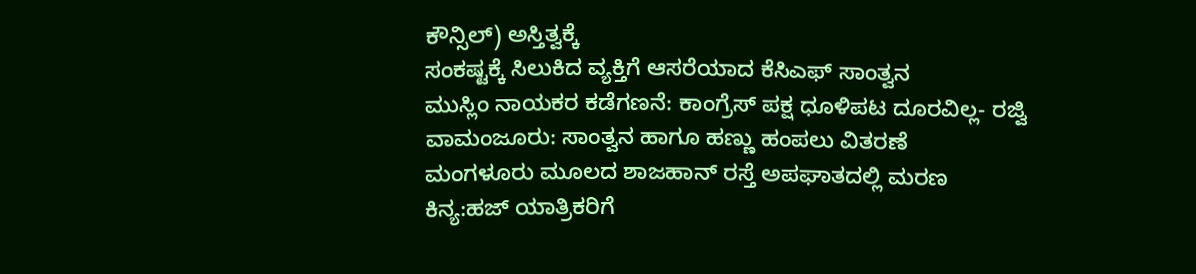ಕೌನ್ಸಿಲ್) ಅಸ್ತಿತ್ವಕ್ಕೆ
ಸಂಕಷ್ಟಕ್ಕೆ ಸಿಲುಕಿದ ವ್ಯಕ್ತಿಗೆ ಆಸರೆಯಾದ ಕೆಸಿಎಫ್ ಸಾಂತ್ವನ
ಮುಸ್ಲಿಂ ನಾಯಕರ ಕಡೆಗಣನೆ: ಕಾಂಗ್ರೆಸ್ ಪಕ್ಷ ಧೂಳಿಪಟ ದೂರವಿಲ್ಲ- ರಜ್ವಿ
ವಾಮಂಜೂರು: ಸಾಂತ್ವನ ಹಾಗೂ ಹಣ್ಣು ಹಂಪಲು ವಿತರಣೆ
ಮಂಗಳೂರು ಮೂಲದ ಶಾಜಹಾನ್ ರಸ್ತೆ ಅಪಘಾತದಲ್ಲಿ ಮರಣ
ಕಿನ್ಯ:ಹಜ್ ಯಾತ್ರಿಕರಿಗೆ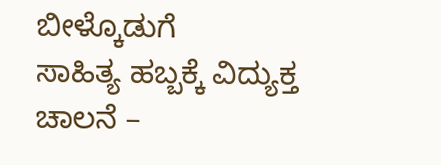ಬೀಳ್ಕೊಡುಗೆ
ಸಾಹಿತ್ಯ ಹಬ್ಬಕ್ಕೆ ವಿದ್ಯುಕ್ತ ಚಾಲನೆ –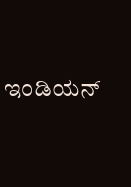ಇಂಡಿಯನ್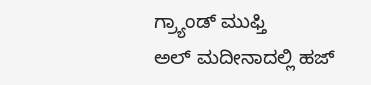ಗ್ರ್ಯಾಂಡ್ ಮುಫ್ತಿ
ಅಲ್ ಮದೀನಾದಲ್ಲಿ ಹಜ್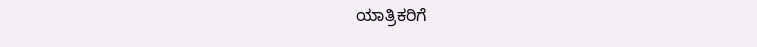ಯಾತ್ರಿಕರಿಗೆ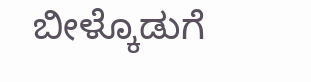ಬೀಳ್ಕೊಡುಗೆ